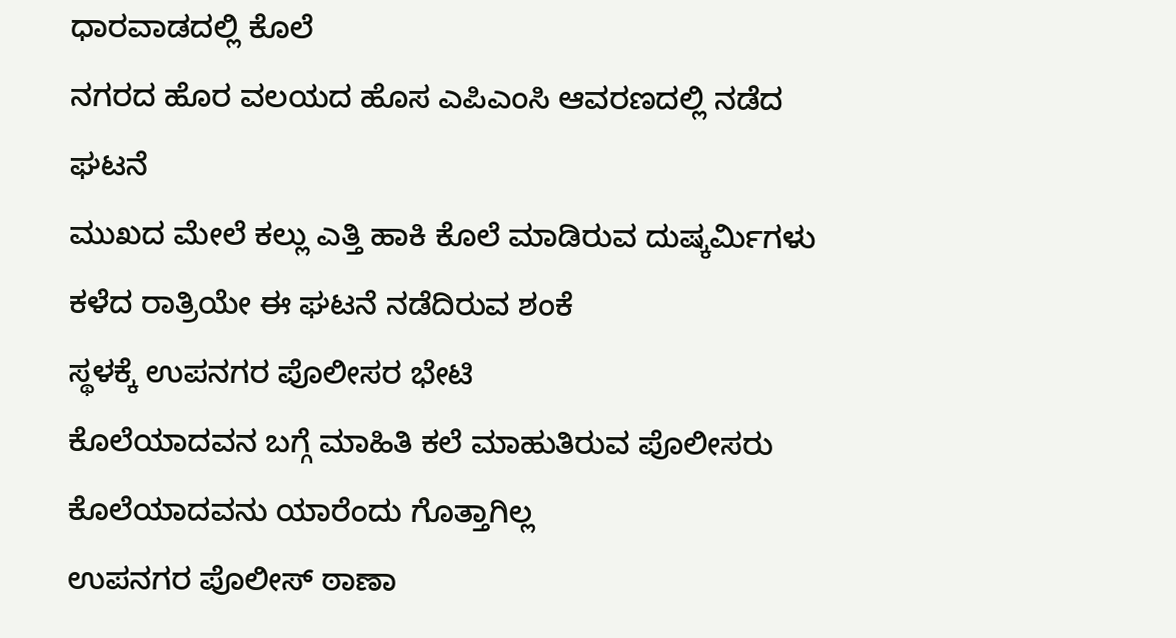ಧಾರವಾಡದಲ್ಲಿ ಕೊಲೆ
ನಗರದ ಹೊರ ವಲಯದ ಹೊಸ ಎಪಿಎಂಸಿ ಆವರಣದಲ್ಲಿ ನಡೆದ ಘಟನೆ
ಮುಖದ ಮೇಲೆ ಕಲ್ಲು ಎತ್ತಿ ಹಾಕಿ ಕೊಲೆ ಮಾಡಿರುವ ದುಷ್ಕರ್ಮಿಗಳು
ಕಳೆದ ರಾತ್ರಿಯೇ ಈ ಘಟನೆ ನಡೆದಿರುವ ಶಂಕೆ
ಸ್ಥಳಕ್ಕೆ ಉಪನಗರ ಪೊಲೀಸರ ಭೇಟಿ
ಕೊಲೆಯಾದವನ ಬಗ್ಗೆ ಮಾಹಿತಿ ಕಲೆ ಮಾಹುತಿರುವ ಪೊಲೀಸರು
ಕೊಲೆಯಾದವನು ಯಾರೆಂದು ಗೊತ್ತಾಗಿಲ್ಲ
ಉಪನಗರ ಪೊಲೀಸ್ ಠಾಣಾ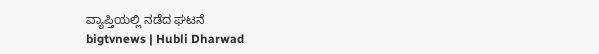ವ್ಯಾಪ್ತಿಯಲ್ಲಿ ನಡೆದ ಘಟನೆ
bigtvnews | Hubli Dharwad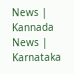News | Kannada News | Karnataka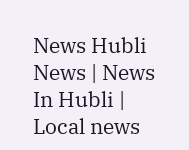News Hubli News | News In Hubli | Local news